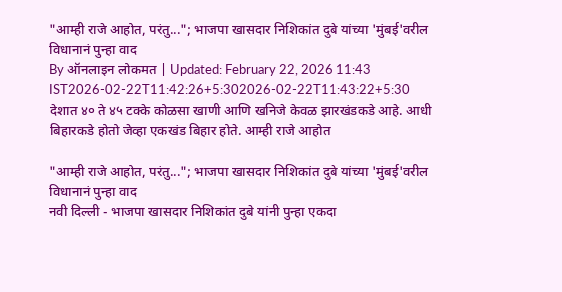"आम्ही राजे आहोत, परंतु..."; भाजपा खासदार निशिकांत दुबे यांच्या 'मुंबई'वरील विधानानं पुन्हा वाद
By ऑनलाइन लोकमत | Updated: February 22, 2026 11:43 IST2026-02-22T11:42:26+5:302026-02-22T11:43:22+5:30
देशात ४० ते ४५ टक्के कोळसा खाणी आणि खनिजे केवळ झारखंडकडे आहे. आधी बिहारकडे होतो जेव्हा एकखंड बिहार होते. आम्ही राजे आहोत

"आम्ही राजे आहोत, परंतु..."; भाजपा खासदार निशिकांत दुबे यांच्या 'मुंबई'वरील विधानानं पुन्हा वाद
नवी दिल्ली - भाजपा खासदार निशिकांत दुबे यांनी पुन्हा एकदा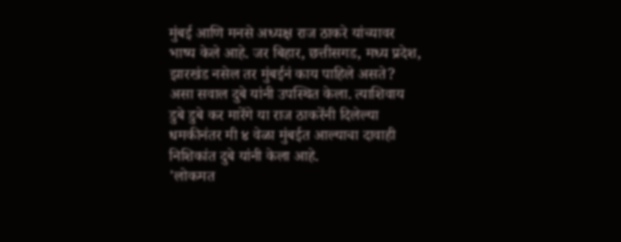मुंबई आणि मनसे अध्यक्ष राज ठाकरे यांच्यावर भाष्य केले आहे. जर बिहार, छत्तीसगड, मध्य प्रदेश, झारखंड नसेल तर मुंबईनं काय पाहिले असते? असा सवाल दुबे यांनी उपस्थित केला. त्याशिवाय डुबे डुबे कर मारेंगे या राज ठाकरेंनी दिलेल्या धमकीनंतर मी ४ वेळा मुंबईत आल्याचा दावाही निशिकांत दुबे यांनी केला आहे.
'लोकमत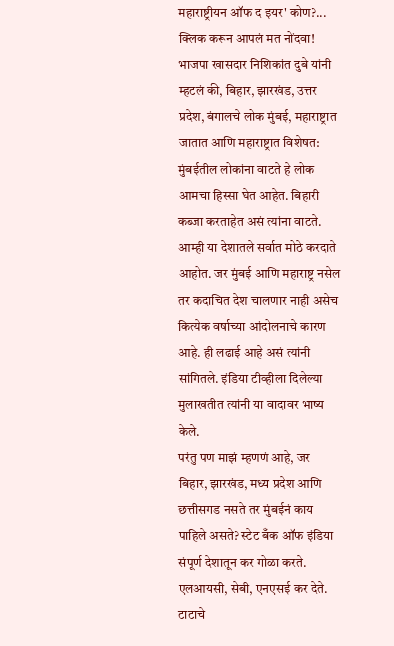महाराष्ट्रीयन ऑफ द इयर' कोण?... क्लिक करून आपलं मत नोंदवा!
भाजपा खासदार निशिकांत दुबे यांनी म्हटलं की, बिहार, झारखंड, उत्तर प्रदेश, बंगालचे लोक मुंबई, महाराष्ट्रात जातात आणि महाराष्ट्रात विशेषत: मुंबईतील लोकांना वाटते हे लोक आमचा हिस्सा घेत आहेत. बिहारी कब्जा करताहेत असं त्यांना वाटते. आम्ही या देशातले सर्वात मोठे करदाते आहोत. जर मुंबई आणि महाराष्ट्र नसेल तर कदाचित देश चालणार नाही असेच कित्येक वर्षाच्या आंदोलनाचे कारण आहे. ही लढाई आहे असं त्यांनी सांगितले. इंडिया टीव्हीला दिलेल्या मुलाखतीत त्यांनी या वादावर भाष्य केले.
परंतु पण माझं म्हणणं आहे, जर बिहार, झारखंड, मध्य प्रदेश आणि छत्तीसगड नसते तर मुंबईनं काय पाहिले असते? स्टेट बँक ऑफ इंडिया संपूर्ण देशातून कर गोळा करते. एलआयसी, सेबी, एनएसई कर देते. टाटाचे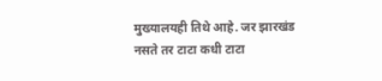मुख्यालयही तिथे आहे. जर झारखंड नसते तर टाटा कधी टाटा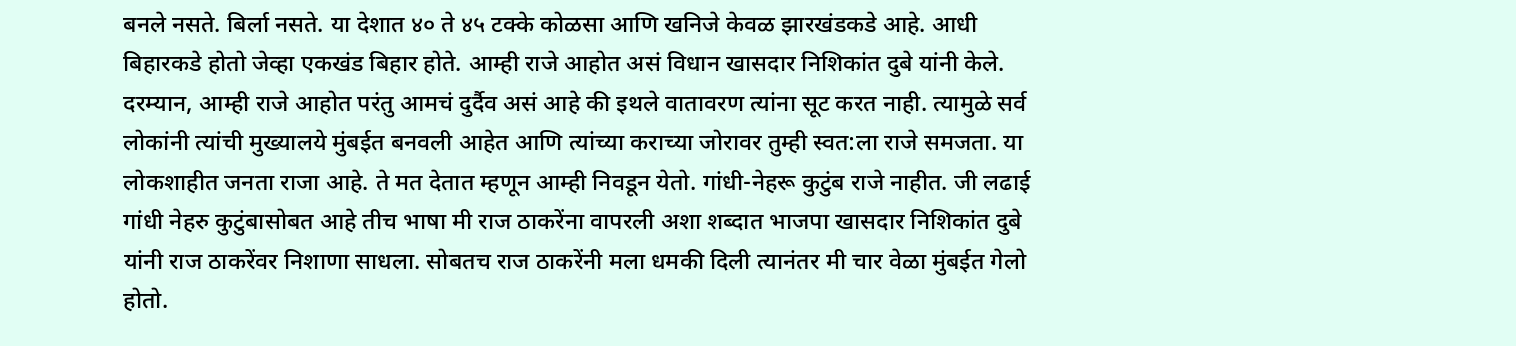बनले नसते. बिर्ला नसते. या देशात ४० ते ४५ टक्के कोळसा आणि खनिजे केवळ झारखंडकडे आहे. आधी बिहारकडे होतो जेव्हा एकखंड बिहार होते. आम्ही राजे आहोत असं विधान खासदार निशिकांत दुबे यांनी केले.
दरम्यान, आम्ही राजे आहोत परंतु आमचं दुर्दैव असं आहे की इथले वातावरण त्यांना सूट करत नाही. त्यामुळे सर्व लोकांनी त्यांची मुख्यालये मुंबईत बनवली आहेत आणि त्यांच्या कराच्या जोरावर तुम्ही स्वत:ला राजे समजता. या लोकशाहीत जनता राजा आहे. ते मत देतात म्हणून आम्ही निवडून येतो. गांधी-नेहरू कुटुंब राजे नाहीत. जी लढाई गांधी नेहरु कुटुंबासोबत आहे तीच भाषा मी राज ठाकरेंना वापरली अशा शब्दात भाजपा खासदार निशिकांत दुबे यांनी राज ठाकरेंवर निशाणा साधला. सोबतच राज ठाकरेंनी मला धमकी दिली त्यानंतर मी चार वेळा मुंबईत गेलो होतो.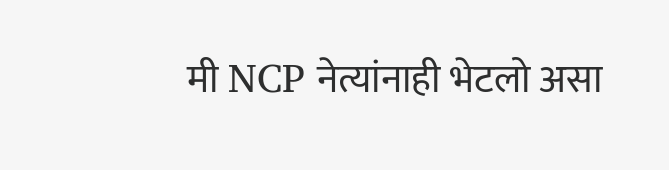मी NCP नेत्यांनाही भेटलो असा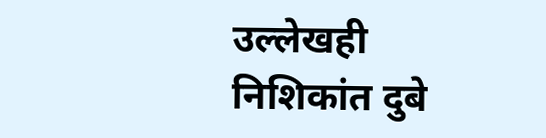उल्लेखही निशिकांत दुबे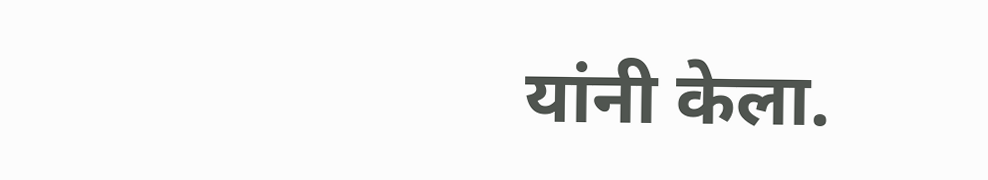यांनी केला.